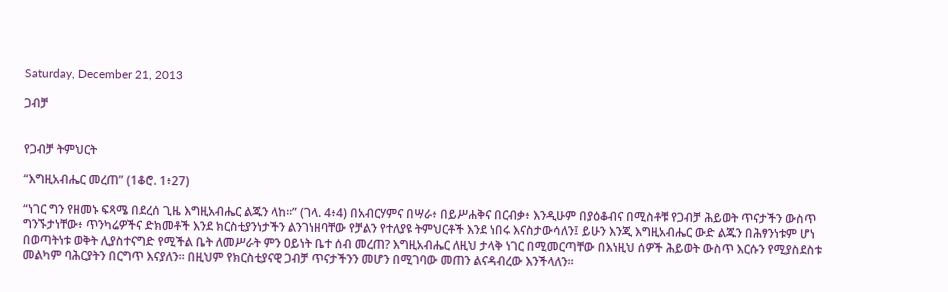Saturday, December 21, 2013

ጋብቻ


የጋብቻ ትምህርት

“እግዚአብሔር መረጠ” (1ቆሮ. 1፥27)

“ነገር ግን የዘመኑ ፍጻሜ በደረሰ ጊዜ እግዚአብሔር ልጁን ላከ፡፡” (ገላ. 4፥4) በአብርሃምና በሣራ፥ በይሥሐቅና በርብቃ፥ እንዲሁም በያዕቆብና በሚስቶቹ የጋብቻ ሕይወት ጥናታችን ውስጥ ግንኙታነቸው፥ ጥንካሬዎችና ድክመቶች እንደ ክርስቲያንነታችን ልንገነዘባቸው የቻልን የተለያዩ ትምህርቶች እንደ ነበሩ እናስታውሳለን፤ ይሁን እንጂ እግዚአብሔር ውድ ልጁን በሕፃንነቱም ሆነ በወጣትነቱ ወቅት ሊያስተናግድ የሚችል ቤት ለመሥራት ምን ዐይነት ቤተ ሰብ መረጠ? እግዚአብሔር ለዚህ ታላቅ ነገር በሚመርጣቸው በእነዚህ ሰዎች ሕይወት ውስጥ እርሱን የሚያስደስቱ መልካም ባሕርያትን በርግጥ እናያለን፡፡ በዚህም የክርስቲያናዊ ጋብቻ ጥናታችንን መሆን በሚገባው መጠን ልናዳብረው እንችላለን፡፡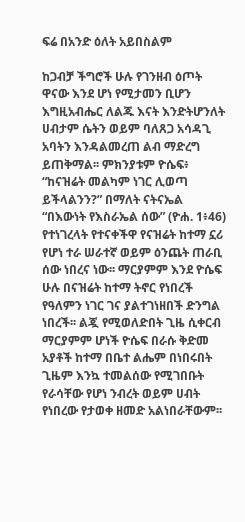ፍሬ በአንድ ዕለት አይበስልም

ከጋብቻ ችግሮች ሁሉ የገንዘብ ዕጦት ዋናው እንደ ሆነ የሚታመን ቢሆን እግዚአብሔር ለልጁ እናት እንድትሆንለት ሀብታም ሴትን ወይም ባለጸጋ አሳዳጊ አባትን እንዳልመረጠ ልብ ማድረግ ይጠቅማል፡፡ ምክንያቱም ዮሴፍ፥ “ከናዝሬት መልካም ነገር ሊወጣ ይችላልንን?” በማለት ናትናኤል “በእውነት የእስራኤል ሰው” (ዮሐ. 1፥46) የተነገረላት የተናቀችዋ የናዝሬት ከተማ ኗሪ የሆነ ተራ ሠራተኛ ወይም ዕንጨት ጠራቢ ሰው ነበረና ነው፡፡ ማርያምም እንደ ዮሴፍ ሁሉ በናዝሬት ከተማ ትኖር የነበረች የዓለምን ነገር ገና ያልተገነዘበች ድንግል ነበረች፡፡ ልጇ የሚወለድበት ጊዜ ሲቀርብ ማርያምም ሆነች ዮሴፍ በራሱ ቅድመ አያቶች ከተማ በቤተ ልሔም በነበሩበት ጊዜም እንኳ ተመልሰው የሚገበቡት የራሳቸው የሆነ ንብረት ወይም ሀብት የነበረው የታወቀ ዘመድ አልነበራቸውም፡፡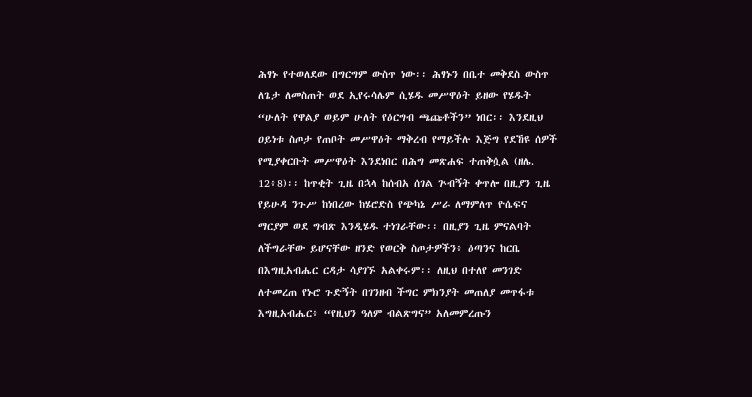ሕፃኑ የተወለደው በግርግም ውስጥ ነው፡፡ ሕፃኑን በቤተ መቅደስ ውስጥ ለጌታ ለመስጠት ወደ ኢየሩሳሌም ሲሄዱ መሥዋዕት ይዘው የሄዱት “ሁለት የዋልያ ወይም ሁለት የዕርግብ ጫጩቶችን” ነበር፡፡ እንደዚህ ዐይነቱ ስጦታ የጠቦት መሥዋዕት ማቅረብ የማይችሉ እጅግ የደኸዩ ሰዎች የሚያቀርቡት መሥዋዕት እንደነበር በሕግ መጽሐፍ ተጠቅሷል (ዘሌ. 12፥8)፡፡ ከጥቂት ጊዜ በኋላ ከሰብአ ሰገል ጕብኝት ቀጥሎ በዚያን ጊዜ የይሁዳ ንጉሥ ከነበረው ከሄሮድስ የጭካኔ ሥራ ለማምለጥ ዮሴፍና ማርያም ወደ ግብጽ እንዲሄዱ ተነገራቸው፡፡ በዚያን ጊዜ ምናልባት ለችግራቸው ይሆናቸው ዘንድ የወርቅ ስጦታዎችን፥ ዕጣንና ከርቤ በእግዚአብሔር ርዳታ ሳያገኙ አልቀሩም፡፡ ለዚህ በተለየ መንገድ ለተመረጠ የኑሮ ጉድኝት በገንዘብ ችግር ምክንያት መጠለያ መጥፋቱ እግዚአብሔር፥ “የዚህን ዓለም ብልጽግና” አለመምረጡን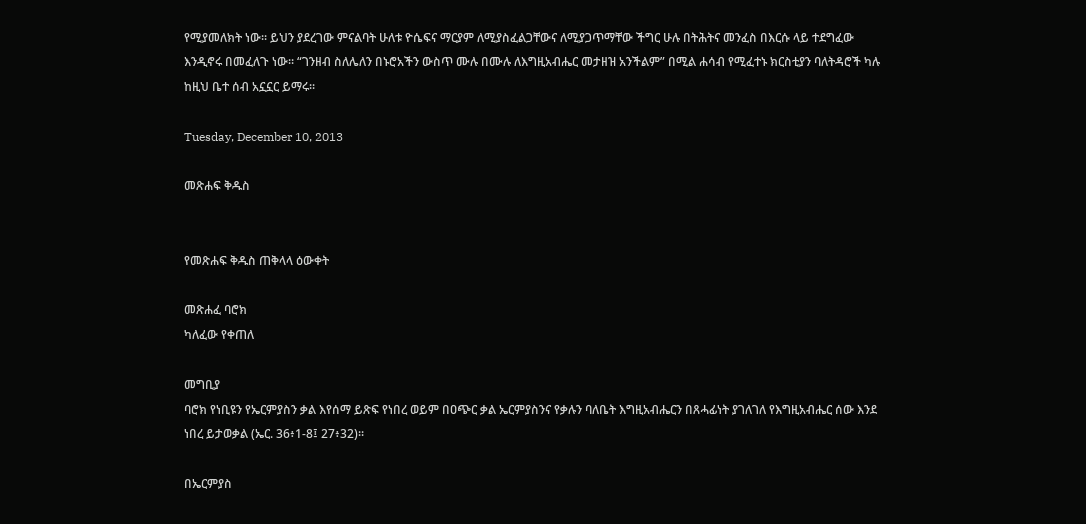የሚያመለክት ነው፡፡ ይህን ያደረገው ምናልባት ሁለቱ ዮሴፍና ማርያም ለሚያስፈልጋቸውና ለሚያጋጥማቸው ችግር ሁሉ በትሕትና መንፈስ በእርሱ ላይ ተደግፈው እንዲኖሩ በመፈለጉ ነው፡፡ “ገንዘብ ስለሌለን በኑሮአችን ውስጥ ሙሉ በሙሉ ለእግዚአብሔር መታዘዝ አንችልም” በሚል ሐሳብ የሚፈተኑ ክርስቲያን ባለትዳሮች ካሉ ከዚህ ቤተ ሰብ አኗኗር ይማሩ፡፡

Tuesday, December 10, 2013

መጽሐፍ ቅዱስ


የመጽሐፍ ቅዱስ ጠቅላላ ዕውቀት

መጽሐፈ ባሮክ
ካለፈው የቀጠለ

መግቢያ
ባሮክ የነቢዩን የኤርምያስን ቃል እየሰማ ይጽፍ የነበረ ወይም በዐጭር ቃል ኤርምያስንና የቃሉን ባለቤት እግዚአብሔርን በጸሓፊነት ያገለገለ የእግዚአብሔር ሰው እንደ ነበረ ይታወቃል (ኤር. 36፥1-8፤ 27፥32)፡፡

በኤርምያስ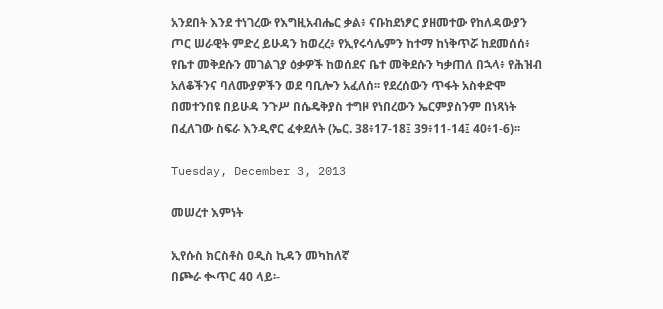አንደበት እንደ ተነገረው የእግዚአብሔር ቃል፥ ናቡከደነፆር ያዘመተው የከለዳውያን ጦር ሠራዊት ምድረ ይሁዳን ከወረረ፥ የኢየሩሳሌምን ከተማ ከነቅጥሯ ከደመሰሰ፥ የቤተ መቅደሱን መገልገያ ዕቃዎች ከወሰደና ቤተ መቅደሱን ካቃጠለ በኋላ፥ የሕዝብ አለቆችንና ባለሙያዎችን ወደ ባቢሎን አፈለሰ፡፡ የደረሰውን ጥፋት አስቀድሞ በመተንበዩ በይሁዳ ንጉሥ በሴዴቅያስ ተግዞ የነበረውን ኤርምያስንም በነጻነት በፈለገው ስፍራ እንዲኖር ፈቀደለት (ኤር. 38፥17-18፤ 39፥11-14፤ 40፥1-6)፡፡

Tuesday, December 3, 2013

መሠረተ እምነት

ኢየሱስ ክርስቶስ ዐዲስ ኪዳን መካከለኛ
በጮራ ቊጥር 40 ላይ፡-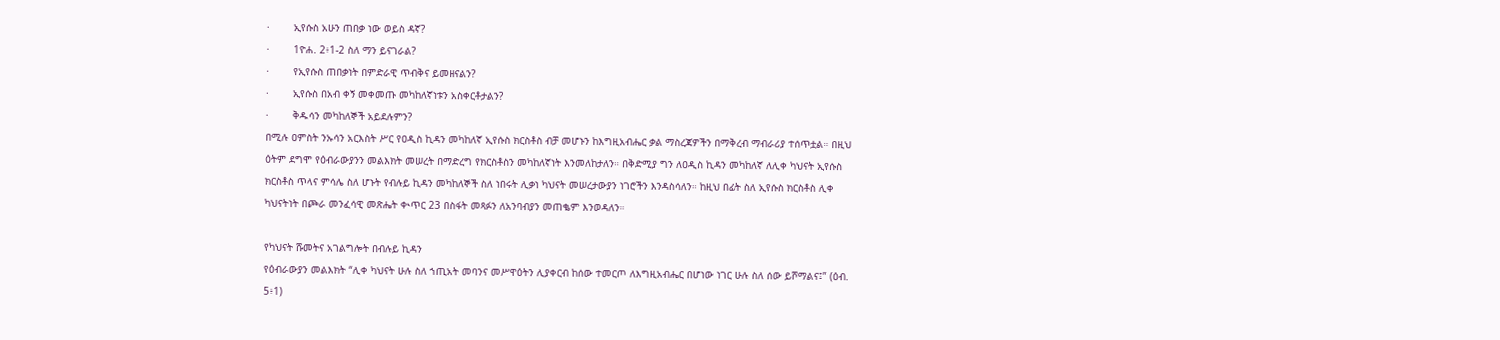·        ኢየሱስ አሁን ጠበቃ ነው ወይስ ዳኛ?
·        1ዮሐ. 2፥1-2 ስለ ማን ይናገራል?
·        የኢየሱስ ጠበቃነት በምድራዊ ጥብቅና ይመዘናልን?
·        ኢየሱስ በአብ ቀኝ መቀመጡ መካከለኛነቱን አስቀርቶታልን?
·        ቅዱሳን መካከለኞች አይደሉምን?
በሚሉ ዐምስት ንኡሳን አርእስት ሥር የዐዲስ ኪዳን መካከለኛ ኢየሱስ ክርስቶስ ብቻ መሆኑን ከእግዚአብሔር ቃል ማስረጃዎችን በማቅረብ ማብራሪያ ተሰጥቷል። በዚህ ዕትም ደግሞ የዕብራውያንን መልእክት መሠረት በማድረግ የክርስቶስን መካከለኛነት እንመለከታለን። በቅድሚያ ግን ለዐዲስ ኪዳን መካከለኛ ለሊቀ ካህናት ኢየሱስ ክርስቶስ ጥላና ምሳሌ ስለ ሆኑት የብሉይ ኪዳን መካከለኞች ስለ ነበሩት ሊቃነ ካህናት መሠረታውያን ነገሮችን እንዳስሳለን። ከዚህ በፊት ስለ ኢየሱስ ክርስቶስ ሊቀ ካህናትነት በጮራ መንፈሳዊ መጽሔት ቊጥር 23 በስፋት መጻፉን ለአንባብያን መጠቈም እንወዳለን።

የካህናት ሹመትና አገልግሎት በብሉይ ኪዳን
የዕብራውያን መልእክት “ሊቀ ካህናት ሁሉ ስለ ኀጢአት መባንና መሥዋዕትን ሊያቀርብ ከሰው ተመርጦ ለእግዚአብሔር በሆነው ነገር ሁሉ ስለ ሰው ይሾማልና፤” (ዕብ. 5፥1)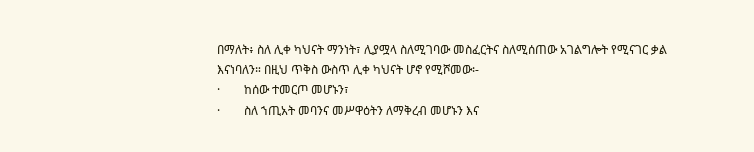በማለት፥ ስለ ሊቀ ካህናት ማንነት፣ ሊያሟላ ስለሚገባው መስፈርትና ስለሚሰጠው አገልግሎት የሚናገር ቃል እናነባለን። በዚህ ጥቅስ ውስጥ ሊቀ ካህናት ሆኖ የሚሾመው፡-
·        ከሰው ተመርጦ መሆኑን፣
·        ስለ ኀጢአት መባንና መሥዋዕትን ለማቅረብ መሆኑን እና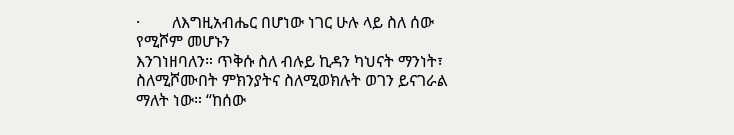·        ለእግዚአብሔር በሆነው ነገር ሁሉ ላይ ስለ ሰው የሚሾም መሆኑን
እንገነዘባለን። ጥቅሱ ስለ ብሉይ ኪዳን ካህናት ማንነት፣ ስለሚሾሙበት ምክንያትና ስለሚወክሉት ወገን ይናገራል ማለት ነው። “ከሰው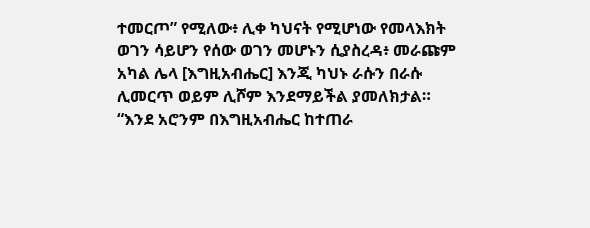ተመርጦ” የሚለው፥ ሊቀ ካህናት የሚሆነው የመላእክት ወገን ሳይሆን የሰው ወገን መሆኑን ሲያስረዳ፥ መራጩም አካል ሌላ [እግዚአብሔር] እንጂ ካህኑ ራሱን በራሱ ሊመርጥ ወይም ሊሾም እንደማይችል ያመለክታል። “እንደ አሮንም በእግዚአብሔር ከተጠራ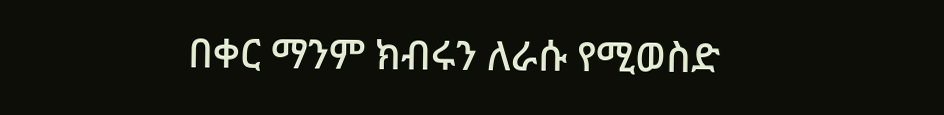በቀር ማንም ክብሩን ለራሱ የሚወስድ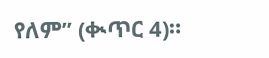የለም” (ቊጥር 4)።